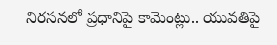నిరసనలో ప్రధానిపై కామెంట్లు.. యువతిపై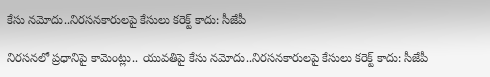కేసు నమోదు..నిరసనకారులపై కేసులు కరెక్ట్ కాదు: సీజేపీ

నిరసనలో ప్రధానిపై కామెంట్లు.. యువతిపై కేసు నమోదు..నిరసనకారులపై కేసులు కరెక్ట్ కాదు: సీజేపీ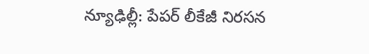న్యూఢిల్లీ: పేపర్ లీకేజీ నిరసన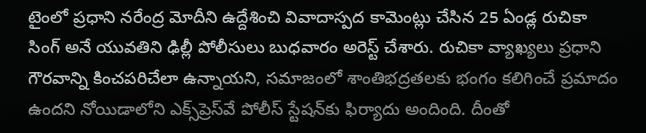టైంలో ప్రధాని నరేంద్ర మోదీని ఉద్దేశించి వివాదాస్పద కామెంట్లు చేసిన 25 ఏండ్ల రుచికా సింగ్ అనే యువతిని ఢిల్లీ పోలీసులు బుధవారం అరెస్ట్ చేశారు. రుచికా వ్యాఖ్యలు ప్రధాని గౌరవాన్ని కించపరిచేలా ఉన్నాయని, సమాజంలో శాంతిభద్రతలకు భంగం కలిగించే ప్రమాదం ఉందని నోయిడాలోని ఎక్స్‌‌ప్రెస్‌‌వే పోలీస్ స్టేషన్‌‌కు ఫిర్యాదు అందింది. దీంతో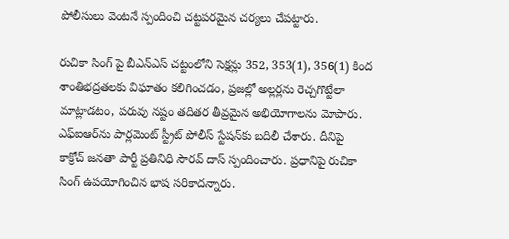పోలీసులు వెంటనే స్పందించి చట్టపరమైన చర్యలు చేపట్టారు.

రుచికా సింగ్ పై బీఎన్‌‌ఎస్ చట్టంలోని సెక్షన్లు 352, 353(1), 356(1) కింద శాంతిభద్రతలకు విఘాతం కలిగించడం, ప్రజల్లో అల్లర్లను రెచ్చగొట్టేలా మాట్లాడటం, పరువు నష్టం తదితర తీవ్రమైన అభియోగాలను మోపారు. ఎఫ్‌‌ఐఆర్‌‌ను పార్లమెంట్ స్ట్రీట్ పోలీస్ స్టేషన్‌‌కు బదిలీ చేశారు. దీనిపై కాక్రోచ్ జనతా పార్టీ ప్రతినిధి సౌరవ్ దాస్ స్పందించారు. ప్రధానిపై రుచికా సింగ్ ఉపయోగించిన భాష సరికాదన్నారు.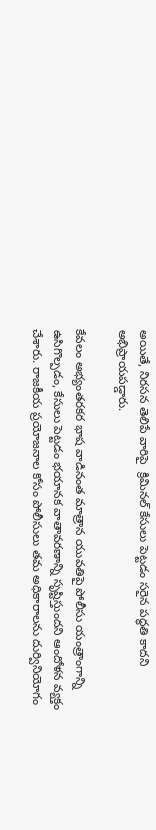అయితే, నిరసన తెలిపే వారిపై  క్రిమినల్ కేసులు పెట్టడం సరైన పద్ధతి కాదని అభిప్రాయపడ్డారు.

కేవలం అభ్యంతరకర భాష వాడినంత మాత్రాన యువతిపై పోలీసు యంత్రాంగాన్ని ఉసిగొల్పడం, కేసులు పెట్టడం భయానక వాతావరణాన్ని సృష్టిస్తుందని ఆందోళన వ్యక్తం చేశారు. రాజకీయ ప్రయోజనాల కోసం పోలీసులు తమ అధికారాలను దుర్వినియోగం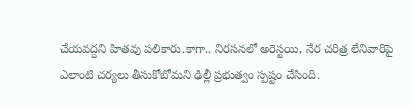చేయవద్దని హితవు పలికారు.కాగా.. నిరసనలో అరెస్టయి, నేర చరిత్ర లేనివారిపై ఎలాంటి చర్యలు తీసుకోబోమని ఢిల్లీ ప్రభుత్వం స్పష్టం చేసింది.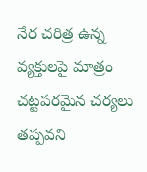నేర చరిత్ర ఉన్న వ్యక్తులపై మాత్రం చట్టపరమైన చర్యలు తప్పవని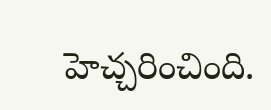హెచ్చరించింది.